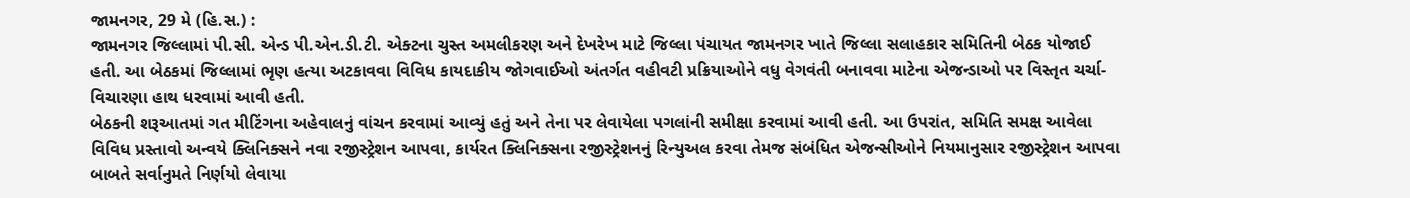જામનગર, 29 મે (હિ.સ.) :
જામનગર જિલ્લામાં પી.સી. એન્ડ પી.એન.ડી.ટી. એક્ટના ચુસ્ત અમલીકરણ અને દેખરેખ માટે જિલ્લા પંચાયત જામનગર ખાતે જિલ્લા સલાહકાર સમિતિની બેઠક યોજાઈ હતી. આ બેઠકમાં જિલ્લામાં ભૃણ હત્યા અટકાવવા વિવિધ કાયદાકીય જોગવાઈઓ અંતર્ગત વહીવટી પ્રક્રિયાઓને વધુ વેગવંતી બનાવવા માટેના એજન્ડાઓ પર વિસ્તૃત ચર્ચા-વિચારણા હાથ ધરવામાં આવી હતી.
બેઠકની શરૂઆતમાં ગત મીટિંગના અહેવાલનું વાંચન કરવામાં આવ્યું હતું અને તેના પર લેવાયેલા પગલાંની સમીક્ષા કરવામાં આવી હતી. આ ઉપરાંત, સમિતિ સમક્ષ આવેલા વિવિધ પ્રસ્તાવો અન્વયે ક્લિનિક્સને નવા રજીસ્ટ્રેશન આપવા, કાર્યરત ક્લિનિક્સના રજીસ્ટ્રેશનનું રિન્યુઅલ કરવા તેમજ સંબંધિત એજન્સીઓને નિયમાનુસાર રજીસ્ટ્રેશન આપવા બાબતે સર્વાનુમતે નિર્ણયો લેવાયા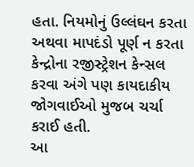હતા. નિયમોનું ઉલ્લંઘન કરતા અથવા માપદંડો પૂર્ણ ન કરતા કેન્દ્રોના રજીસ્ટ્રેશન કેન્સલ કરવા અંગે પણ કાયદાકીય જોગવાઈઓ મુજબ ચર્ચા કરાઈ હતી.
આ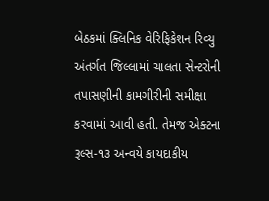બેઠકમાં ક્લિનિક વેરિફિકેશન રિવ્યુ અંતર્ગત જિલ્લામાં ચાલતા સેન્ટરોની તપાસણીની કામગીરીની સમીક્ષા કરવામાં આવી હતી. તેમજ એક્ટના રૂલ્સ-૧૩ અન્વયે કાયદાકીય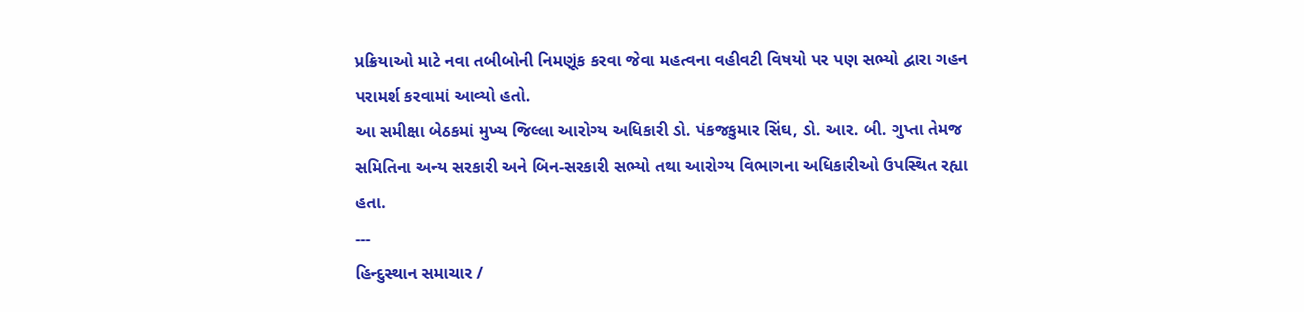પ્રક્રિયાઓ માટે નવા તબીબોની નિમણૂંક કરવા જેવા મહત્વના વહીવટી વિષયો પર પણ સભ્યો દ્વારા ગહન પરામર્શ કરવામાં આવ્યો હતો.
આ સમીક્ષા બેઠકમાં મુખ્ય જિલ્લા આરોગ્ય અધિકારી ડો. પંકજકુમાર સિંઘ, ડો. આર. બી. ગુપ્તા તેમજ સમિતિના અન્ય સરકારી અને બિન-સરકારી સભ્યો તથા આરોગ્ય વિભાગના અધિકારીઓ ઉપસ્થિત રહ્યા હતા.
---
હિન્દુસ્થાન સમાચાર /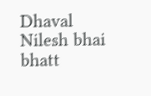Dhaval Nilesh bhai bhatt